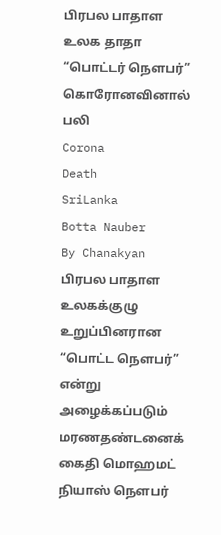பிரபல பாதாள உலக தாதா “பொட்டர் நௌபர்” கொரோனவினால் பலி
Corona
Death
SriLanka
Botta Nauber
By Chanakyan
பிரபல பாதாள உலகக்குழு உறுப்பினரான “பொட்ட நௌபர்” என்று அழைக்கப்படும் மரணதண்டனைக் கைதி மொஹமட் நியாஸ் நௌபர்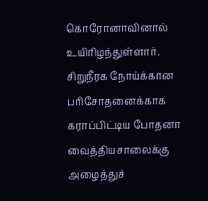கொரோனாவினால் உயிரிழந்துள்ளார்.
சிறுநீரக நோய்க்கான பரிசோதனைக்காக கராப்பிட்டிய போதனா வைத்தியசாலைக்கு அழைத்துச்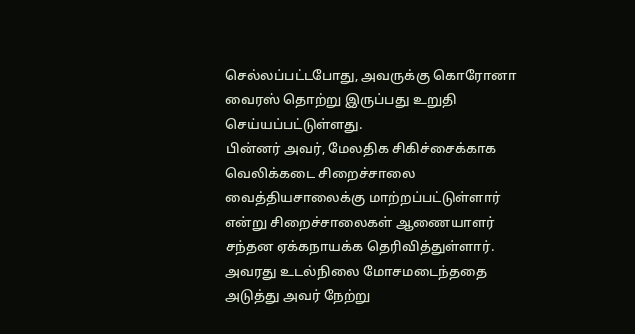செல்லப்பட்டபோது, அவருக்கு கொரோனா வைரஸ் தொற்று இருப்பது உறுதி செய்யப்பட்டுள்ளது.
பின்னர் அவர், மேலதிக சிகிச்சைக்காக வெலிக்கடை சிறைச்சாலை வைத்தியசாலைக்கு மாற்றப்பட்டுள்ளார் என்று சிறைச்சாலைகள் ஆணையாளர் சந்தன ஏக்கநாயக்க தெரிவித்துள்ளார்.
அவரது உடல்நிலை மோசமடைந்ததை அடுத்து அவர் நேற்று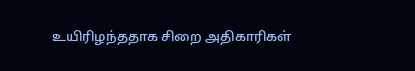உயிரிழந்ததாக சிறை அதிகாரிகள்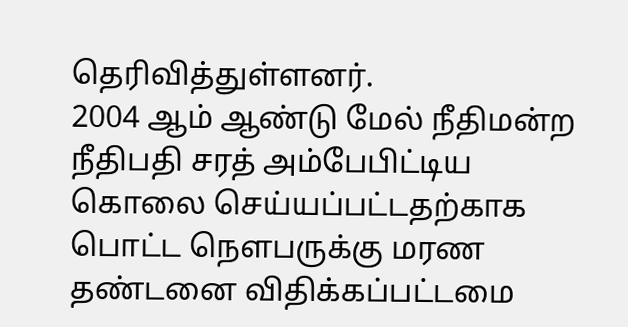தெரிவித்துள்ளனர்.
2004 ஆம் ஆண்டு மேல் நீதிமன்ற நீதிபதி சரத் அம்பேபிட்டிய கொலை செய்யப்பட்டதற்காக பொட்ட நௌபருக்கு மரண தண்டனை விதிக்கப்பட்டமை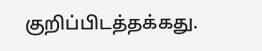குறிப்பிடத்தக்கது.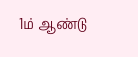1ம் ஆண்டு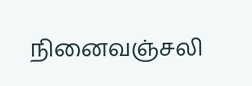நினைவஞ்சலி